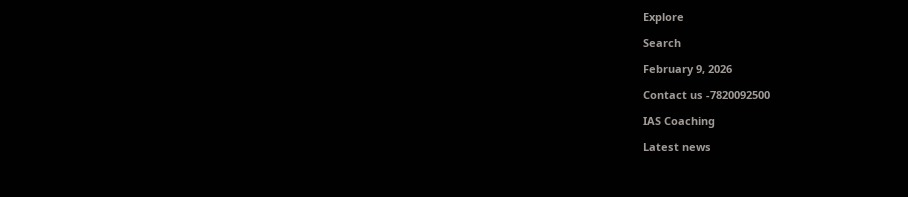Explore

Search

February 9, 2026

Contact us -7820092500

IAS Coaching

Latest news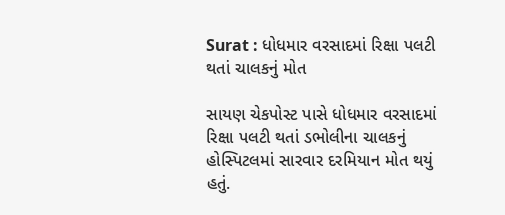Surat : ધોધમાર વરસાદમાં રિક્ષા પલટી થતાં ચાલકનું મોત

સાયણ ચેકપોસ્ટ પાસે ધોધમાર વરસાદમાં રિક્ષા પલટી થતાં ડભોલીના ચાલકનું હોસ્પિટલમાં સારવાર દરમિયાન મોત થયું હતું.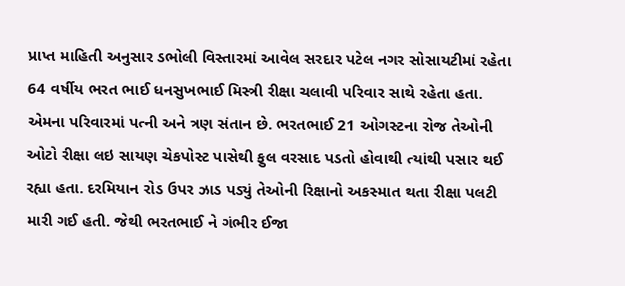પ્રાપ્ત માહિતી અનુસાર ડભોલી વિસ્તારમાં આવેલ સરદાર પટેલ નગર સોસાયટીમાં રહેતા 64 વર્ષીય ભરત ભાઈ ધનસુખભાઈ મિસ્ત્રી રીક્ષા ચલાવી પરિવાર સાથે રહેતા હતા. એમના પરિવારમાં પત્ની અને ત્રણ સંતાન છે. ભરતભાઈ 21 ઓગસ્ટના રોજ તેઓની ઓટો રીક્ષા લઇ સાયણ ચેકપોસ્ટ પાસેથી ફુલ વરસાદ પડતો હોવાથી ત્યાંથી પસાર થઈ રહ્યા હતા. દરમિયાન રોડ ઉપર ઝાડ પડ્યું તેઓની રિક્ષાનો અકસ્માત થતા રીક્ષા પલટી મારી ગઈ હતી. જેથી ભરતભાઈ ને ગંભીર ઈજા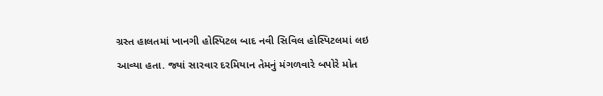ગ્રસ્ત હાલતમાં ખાનગી હોસ્પિટલ બાદ નવી સિવિલ હોસ્પિટલમાં લઇ આવ્યા હતા. જ્યાં સારવાર દરમિયાન તેમનું મંગળવારે બપોરે મોત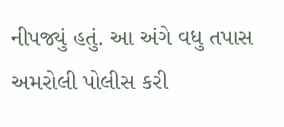નીપજ્યું હતું. આ અંગે વધુ તપાસ અમરોલી પોલીસ કરી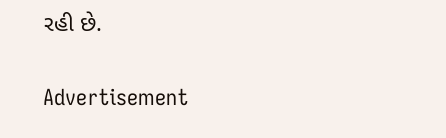રહી છે.

Advertisement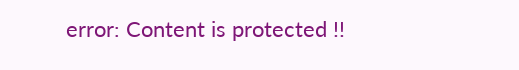error: Content is protected !!